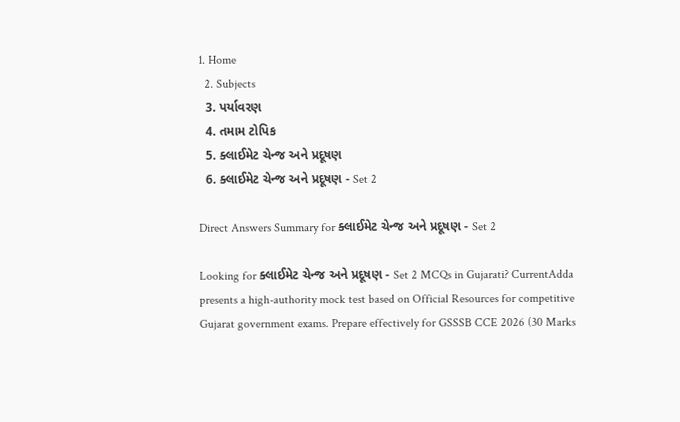1. Home
  2. Subjects
  3. પર્યાવરણ
  4. તમામ ટોપિક
  5. ક્લાઈમેટ ચેન્જ અને પ્રદૂષણ
  6. ક્લાઈમેટ ચેન્જ અને પ્રદૂષણ - Set 2

Direct Answers Summary for ક્લાઈમેટ ચેન્જ અને પ્રદૂષણ - Set 2

Looking for ક્લાઈમેટ ચેન્જ અને પ્રદૂષણ - Set 2 MCQs in Gujarati? CurrentAdda presents a high-authority mock test based on Official Resources for competitive Gujarat government exams. Prepare effectively for GSSSB CCE 2026 (30 Marks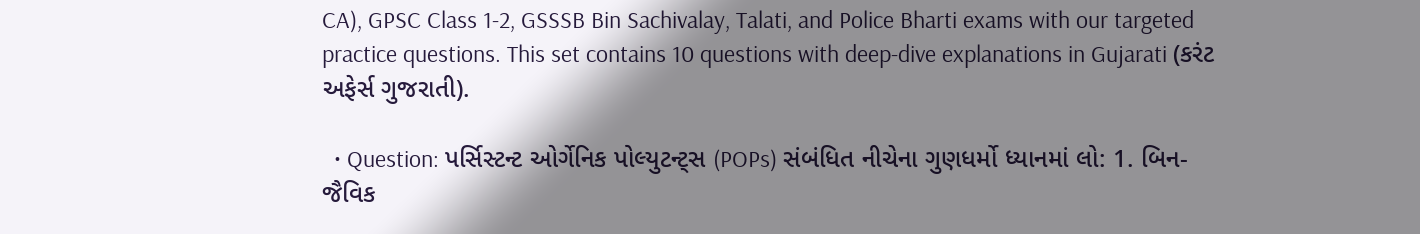CA), GPSC Class 1-2, GSSSB Bin Sachivalay, Talati, and Police Bharti exams with our targeted practice questions. This set contains 10 questions with deep-dive explanations in Gujarati (કરંટ અફેર્સ ગુજરાતી).

  • Question: પર્સિસ્ટન્ટ ઓર્ગેનિક પોલ્યુટન્ટ્સ (POPs) સંબંધિત નીચેના ગુણધર્મો ધ્યાનમાં લો: 1. બિન-જૈવિક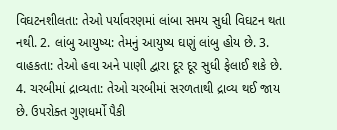વિઘટનશીલતા: તેઓ પર્યાવરણમાં લાંબા સમય સુધી વિઘટન થતા નથી. 2. લાંબુ આયુષ્ય: તેમનું આયુષ્ય ઘણું લાંબુ હોય છે. 3. વાહકતા: તેઓ હવા અને પાણી દ્વારા દૂર દૂર સુધી ફેલાઈ શકે છે. 4. ચરબીમાં દ્રાવ્યતા: તેઓ ચરબીમાં સરળતાથી દ્રાવ્ય થઈ જાય છે. ઉપરોક્ત ગુણધર્મો પૈકી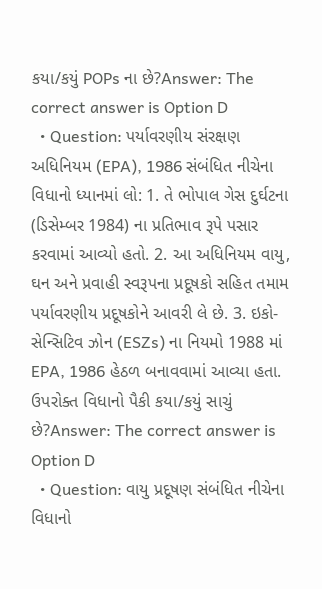કયા/કયું POPs ના છે?Answer: The correct answer is Option D
  • Question: પર્યાવરણીય સંરક્ષણ અધિનિયમ (EPA), 1986 સંબંધિત નીચેના વિધાનો ધ્યાનમાં લો: 1. તે ભોપાલ ગેસ દુર્ઘટના (ડિસેમ્બર 1984) ના પ્રતિભાવ રૂપે પસાર કરવામાં આવ્યો હતો. 2. આ અધિનિયમ વાયુ, ઘન અને પ્રવાહી સ્વરૂપના પ્રદૂષકો સહિત તમામ પર્યાવરણીય પ્રદૂષકોને આવરી લે છે. 3. ઇકો-સેન્સિટિવ ઝોન (ESZs) ના નિયમો 1988 માં EPA, 1986 હેઠળ બનાવવામાં આવ્યા હતા. ઉપરોક્ત વિધાનો પૈકી કયા/કયું સાચું છે?Answer: The correct answer is Option D
  • Question: વાયુ પ્રદૂષણ સંબંધિત નીચેના વિધાનો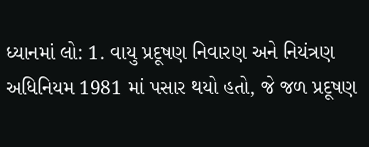ધ્યાનમાં લો: 1. વાયુ પ્રદૂષણ નિવારણ અને નિયંત્રણ અધિનિયમ 1981 માં પસાર થયો હતો, જે જળ પ્રદૂષણ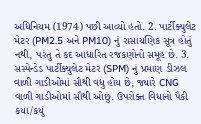અધિનિયમ (1974) પછી આવ્યો હતો. 2. પાર્ટીક્યુલેટ મેટર (PM2.5 અને PM10) નું રાસાયણિક સૂત્ર હોતું નથી, પરંતુ તે કદ આધારિત રજકણોનો સમૂહ છે. 3. સસ્પેન્ડેડ પાર્ટીક્યુલેટ મેટર (SPM) નું પ્રમાણ ડીઝલ વાળી ગાડીઓમાં સૌથી વધુ હોય છે, જ્યારે CNG વાળી ગાડીઓમાં સૌથી ઓછું. ઉપરોક્ત વિધાનો પૈકી કયા/કયું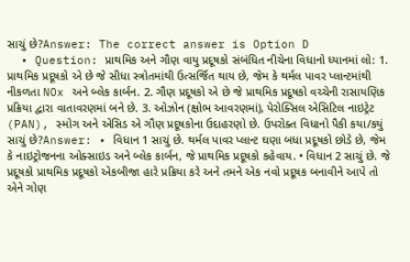સાચું છે?Answer: The correct answer is Option D
  • Question: પ્રાથમિક અને ગૌણ વાયુ પ્રદૂષકો સંબંધિત નીચેના વિધાનો ધ્યાનમાં લો: 1. પ્રાથમિક પ્રદૂષકો એ છે જે સીધા સ્ત્રોતમાંથી ઉત્સર્જિત થાય છે, જેમ કે થર્મલ પાવર પ્લાન્ટમાંથી નીકળતા NOx અને બ્લેક કાર્બન. 2. ગૌણ પ્રદૂષકો એ છે જે પ્રાથમિક પ્રદૂષકો વચ્ચેની રાસાયણિક પ્રક્રિયા દ્વારા વાતાવરણમાં બને છે. 3. ઓઝોન (ક્ષોભ આવરણમાં), પેરોક્સિલ એસિટિલ નાઇટ્રેટ (PAN), સ્મોગ અને એસિડ એ ગૌણ પ્રદૂષકોના ઉદાહરણો છે. ઉપરોક્ત વિધાનો પૈકી કયા/કયું સાચું છે?Answer: • વિધાન 1 સાચું છે. થર્મલ પાવર પ્લાન્ટ ઘણા બધા પ્રદૂષકો છોડે છે, જેમ કે નાઇટ્રોજનના ઓક્સાઇડ અને બ્લેક કાર્બન, જે પ્રાથમિક પ્રદૂષકો કહેવાય. • વિધાન 2 સાચું છે. જે પ્રદૂષકો પ્રાથમિક પ્રદૂષકો એકબીજા હારે પ્રક્રિયા કરે અને તમને એક નવો પ્રદૂષક બનાવીને આપે તો એને ગોણ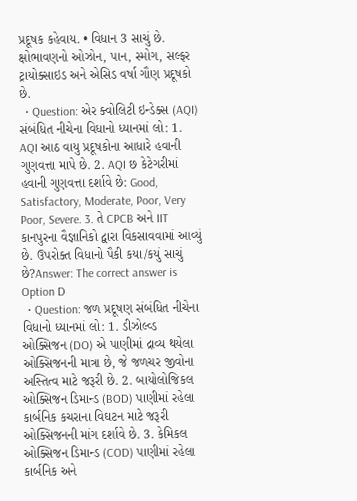પ્રદૂષક કહેવાય. • વિધાન 3 સાચું છે. ક્ષોભાવણનો ઓઝોન, પાન, સ્મોગ, સલ્ફર ટ્રાયોક્સાઇડ અને એસિડ વર્ષા ગૌણ પ્રદૂષકો છે.
  • Question: એર ક્વોલિટી ઇન્ડેક્સ (AQI) સંબંધિત નીચેના વિધાનો ધ્યાનમાં લો: 1. AQI આઠ વાયુ પ્રદૂષકોના આધારે હવાની ગુણવત્તા માપે છે. 2. AQI છ કેટેગરીમાં હવાની ગુણવત્તા દર્શાવે છે: Good, Satisfactory, Moderate, Poor, Very Poor, Severe. 3. તે CPCB અને IIT કાનપુરના વૈજ્ઞાનિકો દ્વારા વિકસાવવામાં આવ્યું છે. ઉપરોક્ત વિધાનો પૈકી કયા/કયું સાચું છે?Answer: The correct answer is Option D
  • Question: જળ પ્રદૂષણ સંબંધિત નીચેના વિધાનો ધ્યાનમાં લો: 1. ડીઝોલ્વ્ડ ઓક્સિજન (DO) એ પાણીમાં દ્રાવ્ય થયેલા ઓક્સિજનની માત્રા છે, જે જળચર જીવોના અસ્તિત્વ માટે જરૂરી છે. 2. બાયોલોજિકલ ઓક્સિજન ડિમાન્ડ (BOD) પાણીમાં રહેલા કાર્બનિક કચરાના વિઘટન માટે જરૂરી ઓક્સિજનની માંગ દર્શાવે છે. 3. કેમિકલ ઓક્સિજન ડિમાન્ડ (COD) પાણીમાં રહેલા કાર્બનિક અને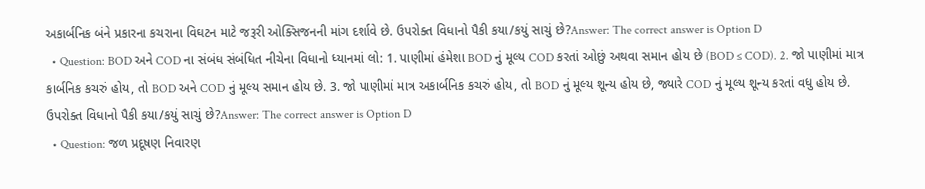અકાર્બનિક બંને પ્રકારના કચરાના વિઘટન માટે જરૂરી ઓક્સિજનની માંગ દર્શાવે છે. ઉપરોક્ત વિધાનો પૈકી કયા/કયું સાચું છે?Answer: The correct answer is Option D
  • Question: BOD અને COD ના સંબંધ સંબંધિત નીચેના વિધાનો ધ્યાનમાં લો: 1. પાણીમાં હંમેશા BOD નું મૂલ્ય COD કરતાં ઓછું અથવા સમાન હોય છે (BOD ≤ COD). 2. જો પાણીમાં માત્ર કાર્બનિક કચરું હોય, તો BOD અને COD નું મૂલ્ય સમાન હોય છે. 3. જો પાણીમાં માત્ર અકાર્બનિક કચરું હોય, તો BOD નું મૂલ્ય શૂન્ય હોય છે, જ્યારે COD નું મૂલ્ય શૂન્ય કરતાં વધુ હોય છે. ઉપરોક્ત વિધાનો પૈકી કયા/કયું સાચું છે?Answer: The correct answer is Option D
  • Question: જળ પ્રદૂષણ નિવારણ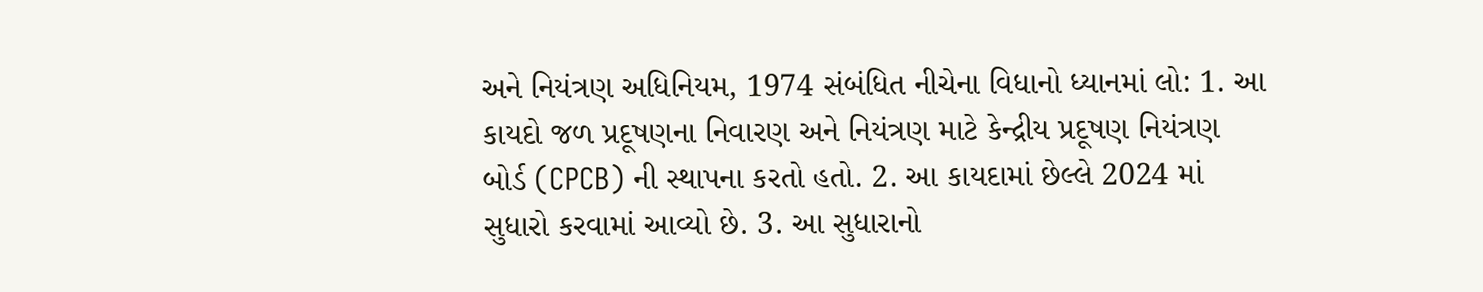અને નિયંત્રણ અધિનિયમ, 1974 સંબંધિત નીચેના વિધાનો ધ્યાનમાં લો: 1. આ કાયદો જળ પ્રદૂષણના નિવારણ અને નિયંત્રણ માટે કેન્દ્રીય પ્રદૂષણ નિયંત્રણ બોર્ડ (CPCB) ની સ્થાપના કરતો હતો. 2. આ કાયદામાં છેલ્લે 2024 માં સુધારો કરવામાં આવ્યો છે. 3. આ સુધારાનો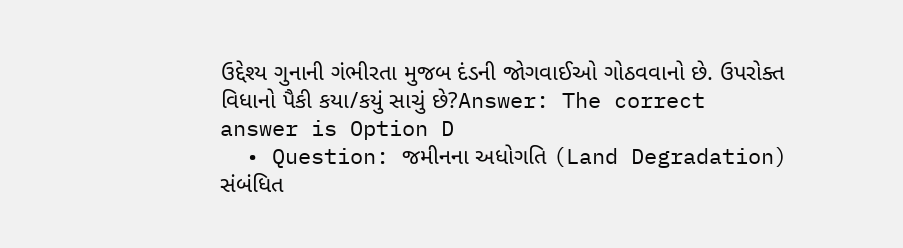ઉદ્દેશ્ય ગુનાની ગંભીરતા મુજબ દંડની જોગવાઈઓ ગોઠવવાનો છે. ઉપરોક્ત વિધાનો પૈકી કયા/કયું સાચું છે?Answer: The correct answer is Option D
  • Question: જમીનના અધોગતિ (Land Degradation) સંબંધિત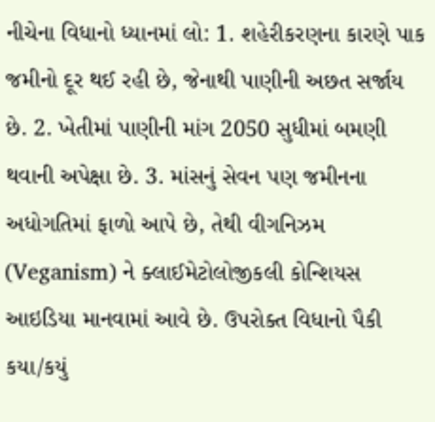નીચેના વિધાનો ધ્યાનમાં લો: 1. શહેરીકરણના કારણે પાક જમીનો દૂર થઈ રહી છે, જેનાથી પાણીની અછત સર્જાય છે. 2. ખેતીમાં પાણીની માંગ 2050 સુધીમાં બમણી થવાની અપેક્ષા છે. 3. માંસનું સેવન પણ જમીનના અધોગતિમાં ફાળો આપે છે, તેથી વીગનિઝમ (Veganism) ને ક્લાઈમેટોલોજીકલી કોન્શિયસ આઇડિયા માનવામાં આવે છે. ઉપરોક્ત વિધાનો પૈકી કયા/કયું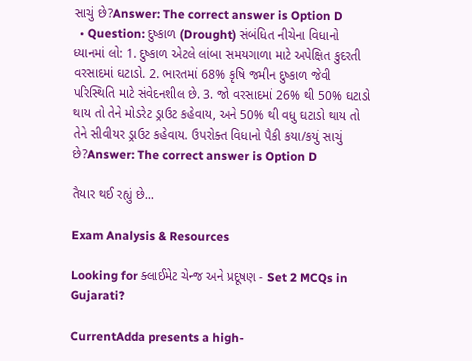સાચું છે?Answer: The correct answer is Option D
  • Question: દુષ્કાળ (Drought) સંબંધિત નીચેના વિધાનો ધ્યાનમાં લો: 1. દુષ્કાળ એટલે લાંબા સમયગાળા માટે અપેક્ષિત કુદરતી વરસાદમાં ઘટાડો. 2. ભારતમાં 68% કૃષિ જમીન દુષ્કાળ જેવી પરિસ્થિતિ માટે સંવેદનશીલ છે. 3. જો વરસાદમાં 26% થી 50% ઘટાડો થાય તો તેને મોડરેટ ડ્રાઉટ કહેવાય, અને 50% થી વધુ ઘટાડો થાય તો તેને સીવીયર ડ્રાઉટ કહેવાય. ઉપરોક્ત વિધાનો પૈકી કયા/કયું સાચું છે?Answer: The correct answer is Option D

તૈયાર થઈ રહ્યું છે...

Exam Analysis & Resources

Looking for ક્લાઈમેટ ચેન્જ અને પ્રદૂષણ - Set 2 MCQs in Gujarati?

CurrentAdda presents a high-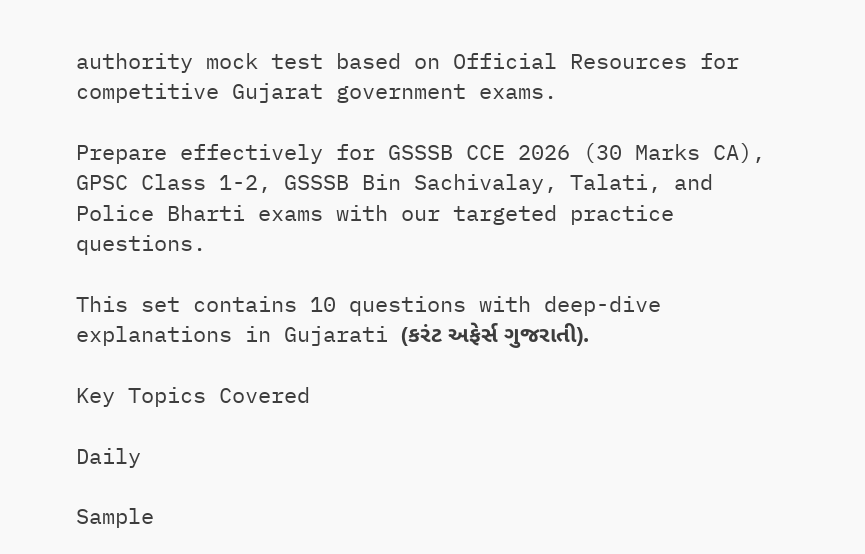authority mock test based on Official Resources for competitive Gujarat government exams.

Prepare effectively for GSSSB CCE 2026 (30 Marks CA), GPSC Class 1-2, GSSSB Bin Sachivalay, Talati, and Police Bharti exams with our targeted practice questions.

This set contains 10 questions with deep-dive explanations in Gujarati (કરંટ અફેર્સ ગુજરાતી).

Key Topics Covered

Daily

Sample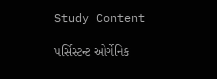Study Content

પર્સિસ્ટન્ટ ઓર્ગેનિક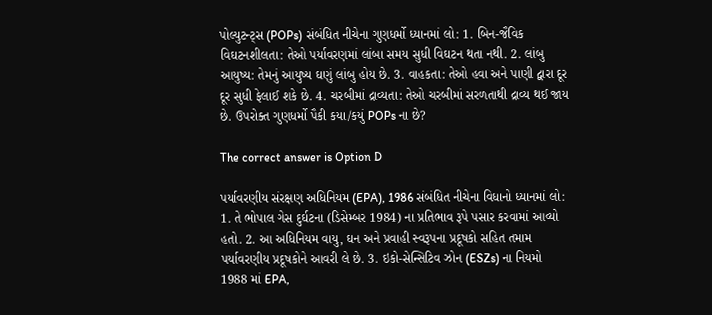પોલ્યુટન્ટ્સ (POPs) સંબંધિત નીચેના ગુણધર્મો ધ્યાનમાં લો: 1. બિન-જૈવિક વિઘટનશીલતા: તેઓ પર્યાવરણમાં લાંબા સમય સુધી વિઘટન થતા નથી. 2. લાંબુ આયુષ્ય: તેમનું આયુષ્ય ઘણું લાંબુ હોય છે. 3. વાહકતા: તેઓ હવા અને પાણી દ્વારા દૂર દૂર સુધી ફેલાઈ શકે છે. 4. ચરબીમાં દ્રાવ્યતા: તેઓ ચરબીમાં સરળતાથી દ્રાવ્ય થઈ જાય છે. ઉપરોક્ત ગુણધર્મો પૈકી કયા/કયું POPs ના છે?

The correct answer is Option D

પર્યાવરણીય સંરક્ષણ અધિનિયમ (EPA), 1986 સંબંધિત નીચેના વિધાનો ધ્યાનમાં લો: 1. તે ભોપાલ ગેસ દુર્ઘટના (ડિસેમ્બર 1984) ના પ્રતિભાવ રૂપે પસાર કરવામાં આવ્યો હતો. 2. આ અધિનિયમ વાયુ, ઘન અને પ્રવાહી સ્વરૂપના પ્રદૂષકો સહિત તમામ પર્યાવરણીય પ્રદૂષકોને આવરી લે છે. 3. ઇકો-સેન્સિટિવ ઝોન (ESZs) ના નિયમો 1988 માં EPA,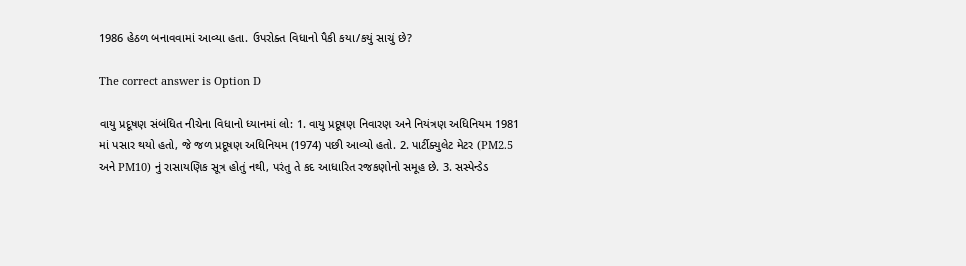1986 હેઠળ બનાવવામાં આવ્યા હતા. ઉપરોક્ત વિધાનો પૈકી કયા/કયું સાચું છે?

The correct answer is Option D

વાયુ પ્રદૂષણ સંબંધિત નીચેના વિધાનો ધ્યાનમાં લો: 1. વાયુ પ્રદૂષણ નિવારણ અને નિયંત્રણ અધિનિયમ 1981 માં પસાર થયો હતો, જે જળ પ્રદૂષણ અધિનિયમ (1974) પછી આવ્યો હતો. 2. પાર્ટીક્યુલેટ મેટર (PM2.5 અને PM10) નું રાસાયણિક સૂત્ર હોતું નથી, પરંતુ તે કદ આધારિત રજકણોનો સમૂહ છે. 3. સસ્પેન્ડેડ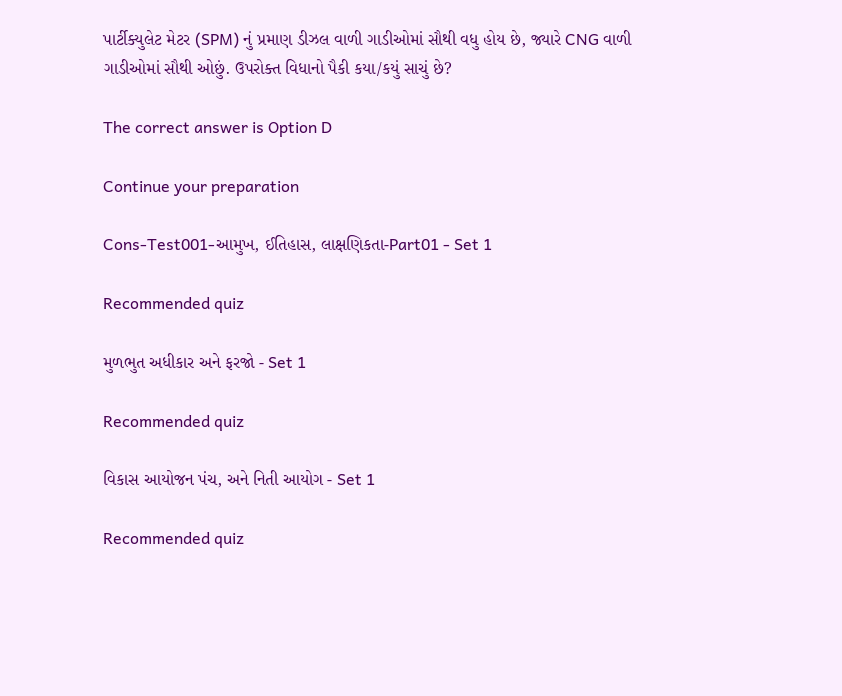પાર્ટીક્યુલેટ મેટર (SPM) નું પ્રમાણ ડીઝલ વાળી ગાડીઓમાં સૌથી વધુ હોય છે, જ્યારે CNG વાળી ગાડીઓમાં સૌથી ઓછું. ઉપરોક્ત વિધાનો પૈકી કયા/કયું સાચું છે?

The correct answer is Option D

Continue your preparation

Cons-Test001-આમુખ, ઈતિહાસ, લાક્ષણિકતા-Part01 - Set 1

Recommended quiz

મુળભુત અધીકાર અને ફરજો - Set 1

Recommended quiz

વિકાસ આયોજન પંચ, અને નિતી આયોગ - Set 1

Recommended quiz